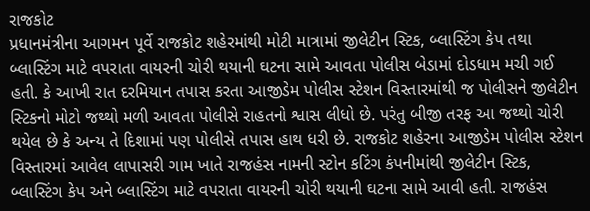રાજકોટ
પ્રધાનમંત્રીના આગમન પૂર્વે રાજકોટ શહેરમાંથી મોટી માત્રામાં જીલેટીન સ્ટિક, બ્લાસ્ટિંગ કેપ તથા બ્લાસ્ટિંગ માટે વપરાતા વાયરની ચોરી થયાની ઘટના સામે આવતા પોલીસ બેડામાં દોડધામ મચી ગઈ હતી. કે આખી રાત દરમિયાન તપાસ કરતા આજીડેમ પોલીસ સ્ટેશન વિસ્તારમાંથી જ પોલીસને જીલેટીન સ્ટિકનો મોટો જથ્થો મળી આવતા પોલીસે રાહતનો શ્વાસ લીધો છે. પરંતુ બીજી તરફ આ જથ્થો ચોરી થયેલ છે કે અન્ય તે દિશામાં પણ પોલીસે તપાસ હાથ ધરી છે. રાજકોટ શહેરના આજીડેમ પોલીસ સ્ટેશન વિસ્તારમાં આવેલ લાપાસરી ગામ ખાતે રાજહંસ નામની સ્ટોન કટિંગ કંપનીમાંથી જીલેટીન સ્ટિક, બ્લાસ્ટિંગ કેપ અને બ્લાસ્ટિંગ માટે વપરાતા વાયરની ચોરી થયાની ઘટના સામે આવી હતી. રાજહંસ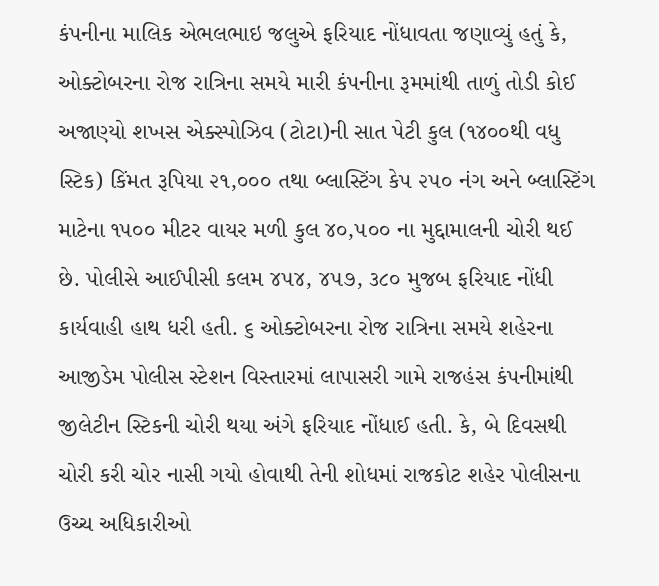કંપનીના માલિક એભલભાઇ જલુએ ફરિયાદ નોંધાવતા જણાવ્યું હતું કે, ઓક્ટોબરના રોજ રાત્રિના સમયે મારી કંપનીના રૂમમાંથી તાળું તોડી કોઈ અજાણ્યો શખસ એક્સ્પોઝિવ (ટોટા)ની સાત પેટી કુલ (૧૪૦૦થી વધુ સ્ટિક) કિંમત રૂપિયા ૨૧,૦૦૦ તથા બ્લાસ્ટિંગ કેપ ૨૫૦ નંગ અને બ્લાસ્ટિંગ માટેના ૧૫૦૦ મીટર વાયર મળી કુલ ૪૦,૫૦૦ ના મુદ્દામાલની ચોરી થઈ છે. પોલીસે આઈપીસી કલમ ૪૫૪, ૪૫૭, ૩૮૦ મુજબ ફરિયાદ નોંધી કાર્યવાહી હાથ ધરી હતી. ૬ ઓક્ટોબરના રોજ રાત્રિના સમયે શહેરના આજીડેમ પોલીસ સ્ટેશન વિસ્તારમાં લાપાસરી ગામે રાજહંસ કંપનીમાંથી જીલેટીન સ્ટિકની ચોરી થયા અંગે ફરિયાદ નોંધાઈ હતી. કે, બે દિવસથી ચોરી કરી ચોર નાસી ગયો હોવાથી તેની શોધમાં રાજકોટ શહેર પોલીસના ઉચ્ચ અધિકારીઓ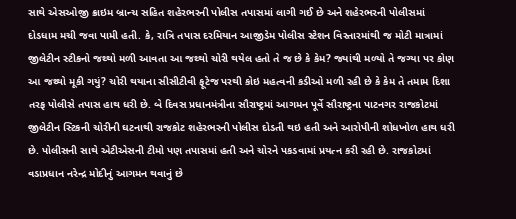સાથે એસઓજી ક્રાઇમ બ્રાન્ચ સહિત શહેરભરની પોલીસ તપાસમાં લાગી ગઈ છે અને શહેરભરની પોલીસમાં દોડધામ મચી જવા પામી હતી. કે, રાત્રિ તપાસ દરમિયાન આજીડેમ પોલીસ સ્ટેશન વિસ્તારમાંથી જ મોટી માત્રામાં જીલેટીન સ્ટીકનો જથ્થો મળી આવતા આ જથ્થો ચોરી થયેલ હતો તે જ છે કે કેમ? જ્યાંથી મળ્યો તે જગ્યા પર કોણ આ જથ્થો મૂકી ગયું? ચોરી થયાના સીસીટીવી ફૂટેજ પરથી કોઇ મહત્વની કડીઓ મળી રહી છે કે કેમ તે તમામ દિશા તરફ પોલીસે તપાસ હાથ ધરી છે. બે દિવસ પ્રધાનમંત્રીના સૌરાષ્ટ્રમાં આગમન પૂર્વે સૌરાષ્ટ્રના પાટનગર રાજકોટમાં જીલેટીન સ્ટિકની ચોરીની ઘટનાથી રાજકોટ શહેરભરની પોલીસ દોડતી થઇ હતી અને આરોપીની શોધખોળ હાથ ધરી છે. પોલીસની સાથે એટીએસની ટીમો પણ તપાસમાં હતી અને ચોરને પકડવામાં પ્રયત્ન કરી રહી છે. રાજકોટમાં વડાપ્રધાન નરેન્દ્ર મોદીનું આગમન થવાનું છે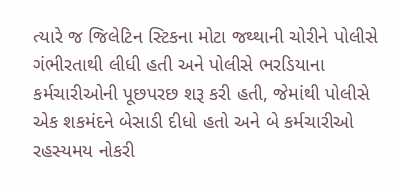ત્યારે જ જિલેટિન સ્ટિકના મોટા જથ્થાની ચોરીને પોલીસે ગંભીરતાથી લીધી હતી અને પોલીસે ભરડિયાના કર્મચારીઓની પૂછપરછ શરૂ કરી હતી, જેમાંથી પોલીસે એક શકમંદને બેસાડી દીધો હતો અને બે કર્મચારીઓ રહસ્યમય નોકરી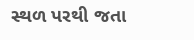સ્થળ પરથી જતા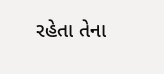રહેતા તેના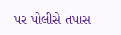પર પોલીસે તપાસ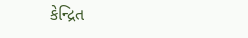કેન્દ્રિત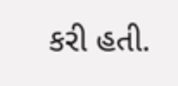કરી હતી.